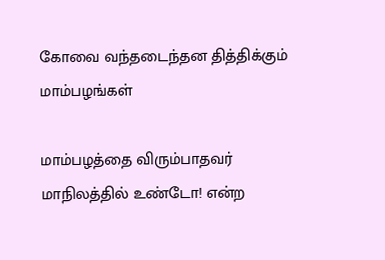கோவை வந்தடைந்தன தித்திக்கும் மாம்பழங்கள்

மாம்பழத்தை விரும்பாதவர் மாநிலத்தில் உண்டோ! என்ற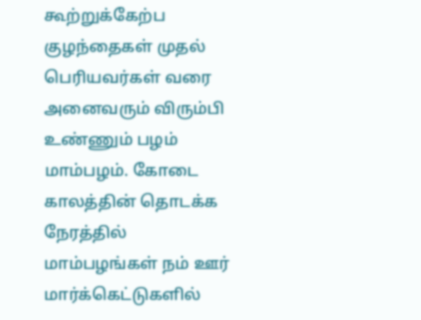கூற்றுக்கேற்ப குழந்தைகள் முதல் பெரியவர்கள் வரை அனைவரும் விரும்பி உண்ணும் பழம் மாம்பழம். கோடை காலத்தின் தொடக்க நேரத்தில் மாம்பழங்கள் நம் ஊர் மார்க்கெட்டுகளில்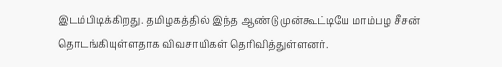இடம்பிடிக்கிறது. தமிழகத்தில் இந்த ஆண்டு முன்கூட்டியே மாம்பழ சீசன் தொடங்கியுள்ளதாக விவசாயிகள் தெரிவித்துள்ளனர்.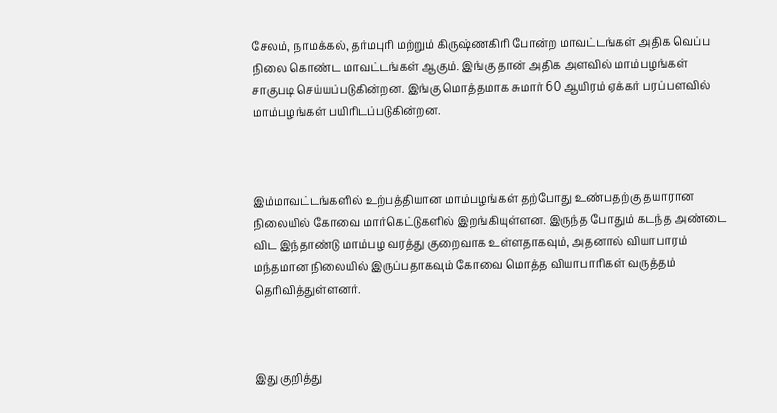சேலம், நாமக்கல், தர்மபுரி மற்றும் கிருஷ்ணகிரி போன்ற மாவட்டங்கள் அதிக வெப்ப நிலை கொண்ட மாவட்டங்கள் ஆகும். இங்கு தான் அதிக அளவில் மாம்பழங்கள் சாகுபடி செய்யப்படுகின்றன. இங்கு மொத்தமாக சுமார் 60 ஆயிரம் ஏக்கர் பரப்பளவில் மாம்பழங்கள் பயிரிடப்படுகின்றன.



இம்மாவட்டங்களில் உற்பத்தியான மாம்பழங்கள் தற்போது உண்பதற்கு தயாரான நிலையில் கோவை மார்கெட்டுகளில் இறங்கியுள்ளன. இருந்த போதும் கடந்த அண்டை விட இந்தாண்டு மாம்பழ வரத்து குறைவாக உள்ளதாகவும், அதனால் வியாபாரம் மந்தமான நிலையில் இருப்பதாகவும் கோவை மொத்த வியாபாரிகள் வருத்தம் தெரிவித்துள்ளனர்.



இது குறித்து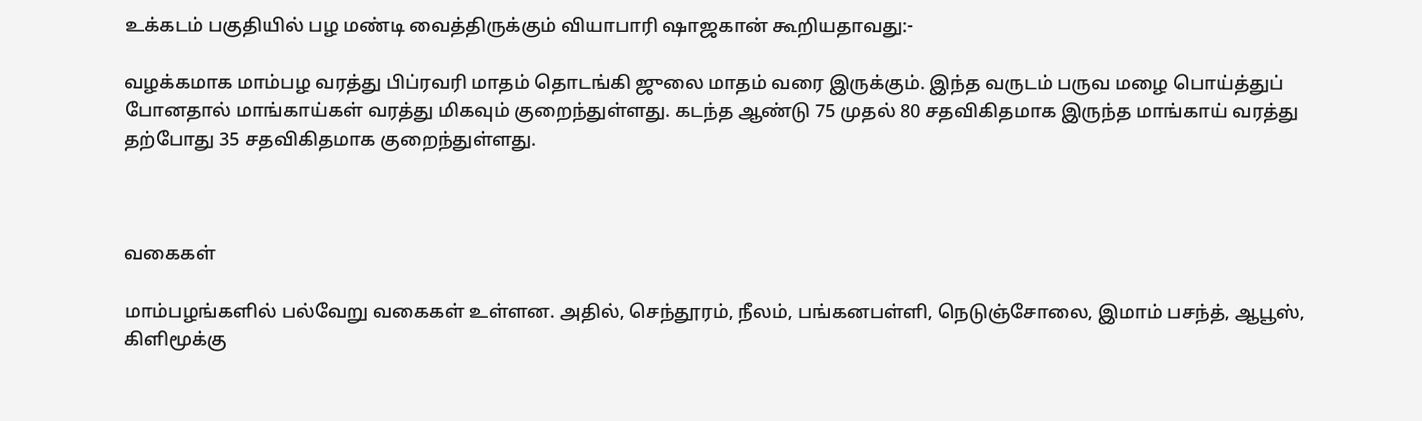உக்கடம் பகுதியில் பழ மண்டி வைத்திருக்கும் வியாபாரி ஷாஜகான் கூறியதாவது:-

வழக்கமாக மாம்பழ வரத்து பிப்ரவரி மாதம் தொடங்கி ஜுலை மாதம் வரை இருக்கும். இந்த வருடம் பருவ மழை பொய்த்துப் போனதால் மாங்காய்கள் வரத்து மிகவும் குறைந்துள்ளது. கடந்த ஆண்டு 75 முதல் 80 சதவிகிதமாக இருந்த மாங்காய் வரத்து தற்போது 35 சதவிகிதமாக குறைந்துள்ளது.



வகைகள்

மாம்பழங்களில் பல்வேறு வகைகள் உள்ளன. அதில், செந்தூரம், நீலம், பங்கனபள்ளி, நெடுஞ்சோலை, இமாம் பசந்த், ஆபூஸ், கிளிமூக்கு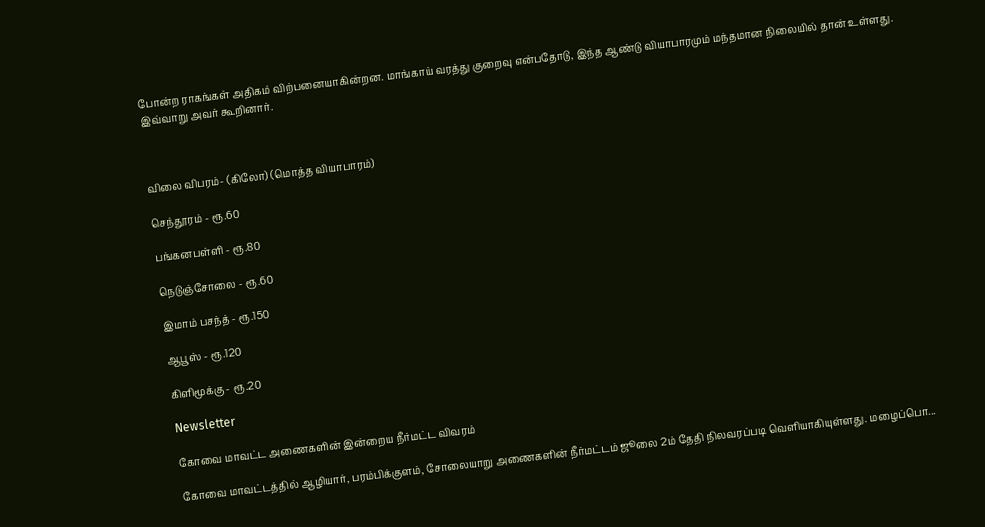போன்ற ராகங்கள் அதிகம் விற்பனையாகின்றன. மாங்காய் வரத்து குறைவு என்பதோடு, இந்த ஆண்டு வியாபாரமும் மந்தமான நிலையில் தான் உள்ளது. இவ்வாறு அவர் கூறினார்.



விலை விபரம்- (கிலோ) (மொத்த வியாபாரம்)

செந்தூரம் - ரூ.60

பங்கனபள்ளி - ரூ.80

நெடுஞ்சோலை - ரூ.60

இமாம் பசந்த் - ரூ.150

ஆபூஸ் - ரூ.120

கிளிமூக்கு - ரூ.20

Newsletter

கோவை மாவட்ட அணைகளின் இன்றைய நீர்மட்ட விவரம்

கோவை மாவட்டத்தில் ஆழியார், பரம்பிக்குளம், சோலையாறு அணைகளின் நீர்மட்டம் ஜூலை 2ம் தேதி நிலவரப்படி வெளியாகியுள்ளது. மழைப்பொ...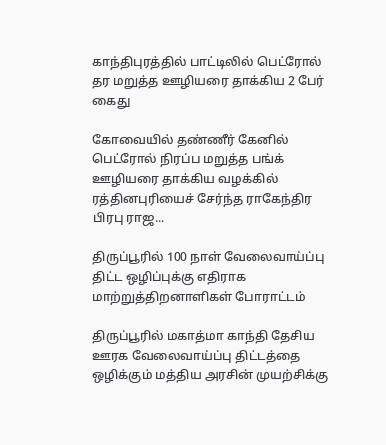காந்திபுரத்தில் பாட்டிலில் பெட்ரோல் தர மறுத்த ஊழியரை தாக்கிய 2 பேர் கைது

கோவையில் தண்ணீர் கேனில் பெட்ரோல் நிரப்ப மறுத்த பங்க் ஊழியரை தாக்கிய வழக்கில் ரத்தினபுரியைச் சேர்ந்த ராகேந்திர பிரபு ராஜ...

திருப்பூரில் 100 நாள் வேலைவாய்ப்பு திட்ட ஒழிப்புக்கு எதிராக மாற்றுத்திறனாளிகள் போராட்டம்

திருப்பூரில் மகாத்மா காந்தி தேசிய ஊரக வேலைவாய்ப்பு திட்டத்தை ஒழிக்கும் மத்திய அரசின் முயற்சிக்கு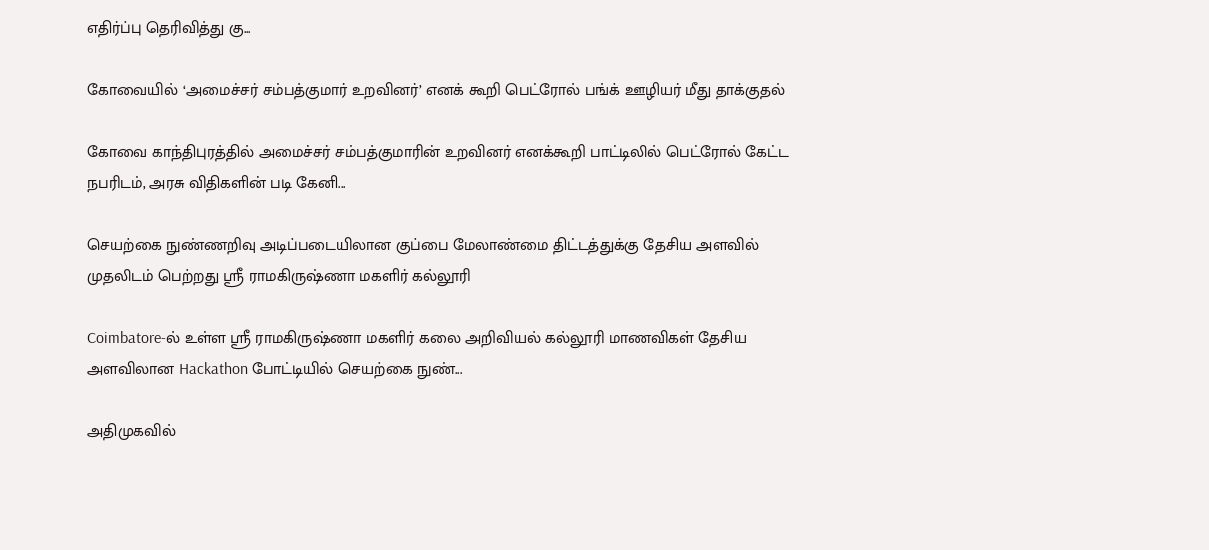எதிர்ப்பு தெரிவித்து கு...

கோவையில் ‘அமைச்சர் சம்பத்குமார் உறவினர்’ எனக் கூறி பெட்ரோல் பங்க் ஊழியர் மீது தாக்குதல்

கோவை காந்திபுரத்தில் அமைச்சர் சம்பத்குமாரின் உறவினர் எனக்கூறி பாட்டிலில் பெட்ரோல் கேட்ட நபரிடம், அரசு விதிகளின் படி கேனி...

செயற்கை நுண்ணறிவு அடிப்படையிலான குப்பை மேலாண்மை திட்டத்துக்கு தேசிய அளவில் முதலிடம் பெற்றது ஶ்ரீ ராமகிருஷ்ணா மகளிர் கல்லூரி

Coimbatore-ல் உள்ள ஶ்ரீ ராமகிருஷ்ணா மகளிர் கலை அறிவியல் கல்லூரி மாணவிகள் தேசிய அளவிலான Hackathon போட்டியில் செயற்கை நுண்...

அதிமுகவில்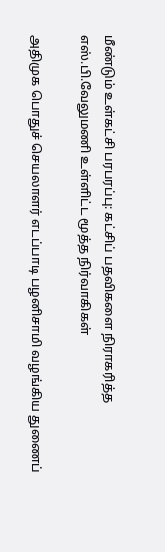மீண்டும் உள்கட்சி பரபரப்பு: கட்சிப் பதவிகளை நிராகரித்த எஸ்.பி.வேலுமணி உள்ளிட்ட மூத்த நிர்வாகிகள்

அதிமுக பொதுச் செயலாளர் எடப்பாடி பழனிசாமி வழங்கிய துணைப்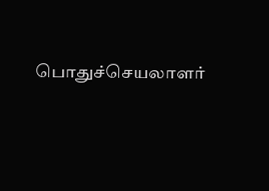பொதுச்செயலாளர்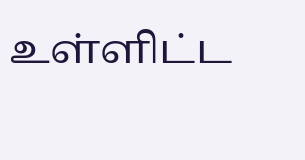உள்ளிட்ட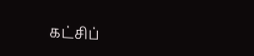கட்சிப்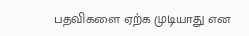பதவிகளை ஏற்க முடியாது என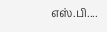எஸ்.பி....